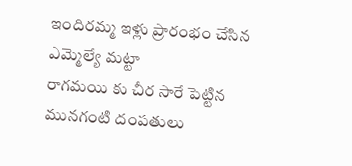ఇందిరమ్మ ఇళ్లు ప్రారంభం చేసిన ఎమ్మెల్యే మట్టా
రాగమయి కు చీర సారే పెట్టిన మునగంటి దంపతులు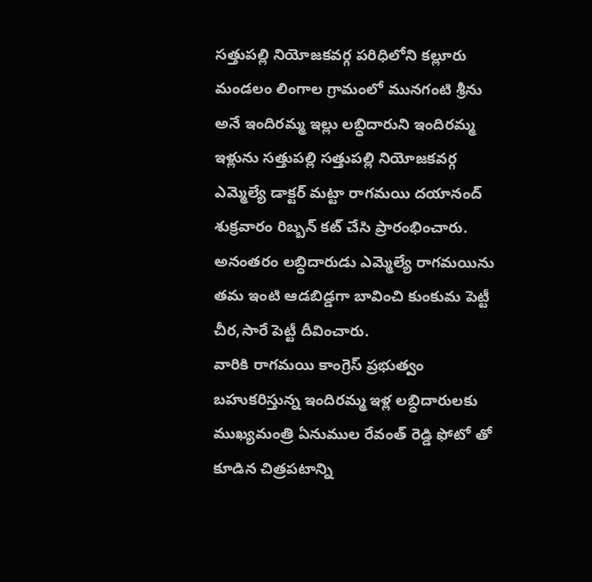సత్తుపల్లి నియోజకవర్గ పరిధిలోని కల్లూరు మండలం లింగాల గ్రామంలో మునగంటి శ్రీను అనే ఇందిరమ్మ ఇల్లు లబ్ధిదారుని ఇందిరమ్మ ఇళ్లును సత్తుపల్లి సత్తుపల్లి నియోజకవర్గ ఎమ్మెల్యే డాక్టర్ మట్టా రాగమయి దయానంద్ శుక్రవారం రిబ్బన్ కట్ చేసి ప్రారంభించారు.
అనంతరం లబ్ధిదారుడు ఎమ్మెల్యే రాగమయిను తమ ఇంటి ఆడబిడ్డగా బావించి కుంకుమ పెట్టీ చీర,సారే పెట్టీ దీవించారు.
వారికి రాగమయి కాంగ్రెస్ ప్రభుత్వం బహుకరిస్తున్న ఇందిరమ్మ ఇళ్ల లబ్ధిదారులకు ముఖ్యమంత్రి ఏనుముల రేవంత్ రెడ్డి ఫోటో తో కూడిన చిత్రపటాన్ని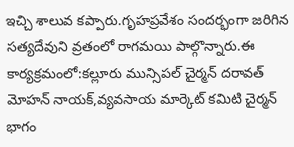ఇచ్చి శాలువ కప్పారు.గృహప్రవేశం సందర్భంగా జరిగిన సత్యదేవుని వ్రతంలో రాగమయి పాల్గొన్నారు.ఈ కార్యక్రమంలో:కల్లూరు మున్సిపల్ చైర్మన్ దరావత్ మోహన్ నాయక్,వ్యవసాయ మార్కెట్ కమిటి చైర్మన్ భాగం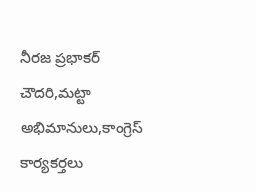నీరజ ప్రభాకర్ చౌదరి,మట్టా అభిమానులు,కాంగ్రెస్ కార్యకర్తలు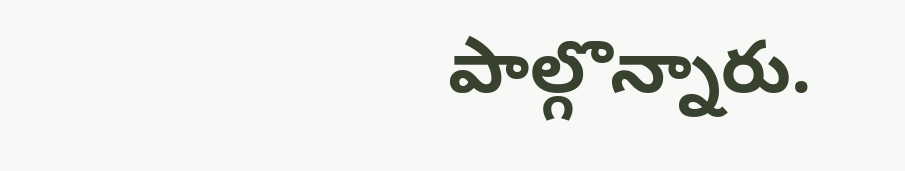పాల్గొన్నారు.